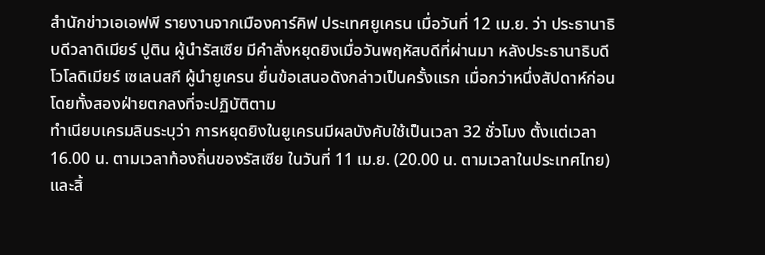สำนักข่าวเอเอฟพี รายงานจากเมืองคาร์คิฟ ประเทศยูเครน เมื่อวันที่ 12 เม.ย. ว่า ประธานาธิบดีวลาดิเมียร์ ปูติน ผู้นำรัสเซีย มีคำสั่งหยุดยิงเมื่อวันพฤหัสบดีที่ผ่านมา หลังประธานาธิบดีโวโลดิเมียร์ เซเลนสกี ผู้นำยูเครน ยื่นข้อเสนอดังกล่าวเป็นครั้งแรก เมื่อกว่าหนึ่งสัปดาห์ก่อน โดยทั้งสองฝ่ายตกลงที่จะปฏิบัติตาม
ทำเนียบเครมลินระบุว่า การหยุดยิงในยูเครนมีผลบังคับใช้เป็นเวลา 32 ชั่วโมง ตั้งแต่เวลา 16.00 น. ตามเวลาท้องถิ่นของรัสเซีย ในวันที่ 11 เม.ย. (20.00 น. ตามเวลาในประเทศไทย) และสิ้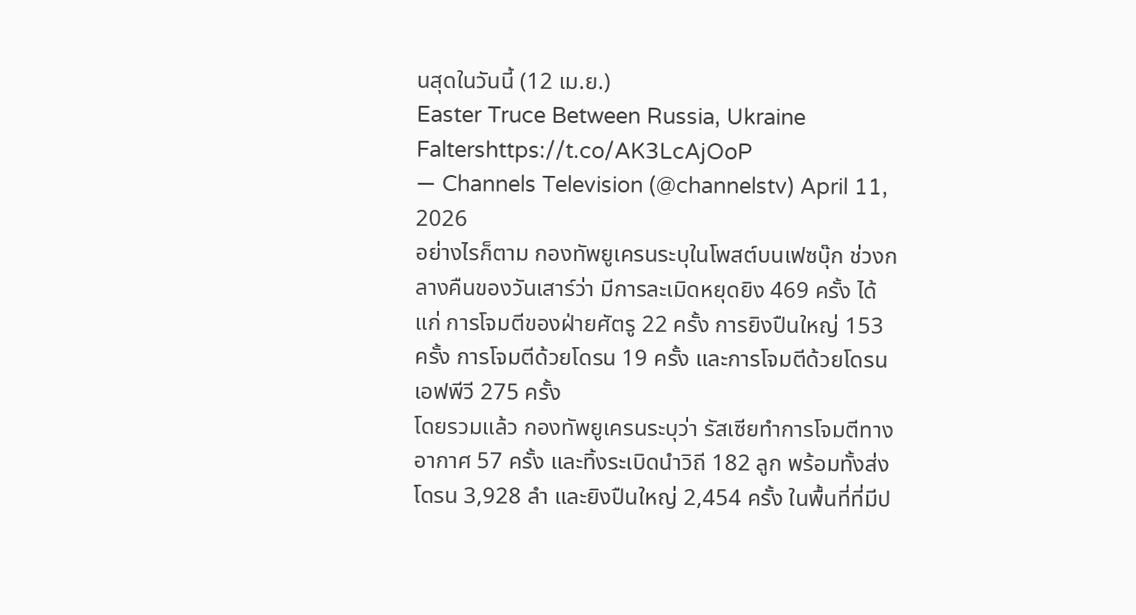นสุดในวันนี้ (12 เม.ย.)
Easter Truce Between Russia, Ukraine Faltershttps://t.co/AK3LcAjOoP
— Channels Television (@channelstv) April 11, 2026
อย่างไรก็ตาม กองทัพยูเครนระบุในโพสต์บนเฟซบุ๊ก ช่วงกลางคืนของวันเสาร์ว่า มีการละเมิดหยุดยิง 469 ครั้ง ได้แก่ การโจมตีของฝ่ายศัตรู 22 ครั้ง การยิงปืนใหญ่ 153 ครั้ง การโจมตีด้วยโดรน 19 ครั้ง และการโจมตีด้วยโดรนเอฟพีวี 275 ครั้ง
โดยรวมแล้ว กองทัพยูเครนระบุว่า รัสเซียทำการโจมตีทางอากาศ 57 ครั้ง และทิ้งระเบิดนำวิถี 182 ลูก พร้อมทั้งส่งโดรน 3,928 ลำ และยิงปืนใหญ่ 2,454 ครั้ง ในพื้นที่ที่มีป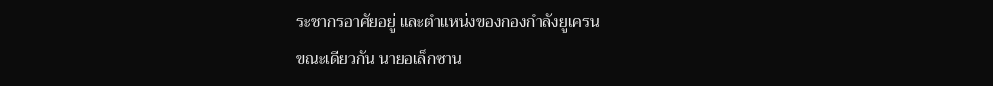ระชากรอาศัยอยู่ และตำแหน่งของกองกำลังยูเครน
ขณะเดียวกัน นายอเล็กซาน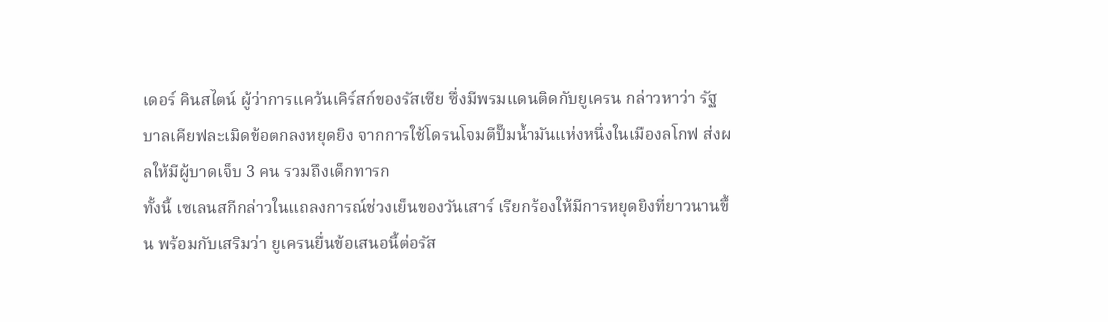เดอร์ คินสไตน์ ผู้ว่าการแคว้นเคิร์สก์ของรัสเซีย ซึ่งมีพรมแดนติดกับยูเครน กล่าวหาว่า รัฐบาลเคียฟละเมิดข้อตกลงหยุดยิง จากการใช้โดรนโจมตีปั๊มน้ำมันแห่งหนึ่งในเมืองลโกฟ ส่งผลให้มีผู้บาดเจ็บ 3 คน รวมถึงเด็กทารก
ทั้งนี้ เซเลนสกีกล่าวในแถลงการณ์ช่วงเย็นของวันเสาร์ เรียกร้องให้มีการหยุดยิงที่ยาวนานขึ้น พร้อมกับเสริมว่า ยูเครนยื่นข้อเสนอนี้ต่อรัส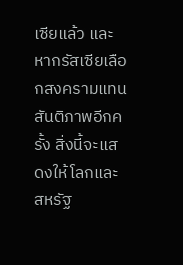เซียแล้ว และหากรัสเซียเลือกสงครามแทนสันติภาพอีกครั้ง สิ่งนี้จะแสดงให้โลกและสหรัฐ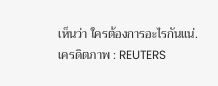เห็นว่า ใครต้องการอะไรกันแน่.
เครดิตภาพ : REUTERS